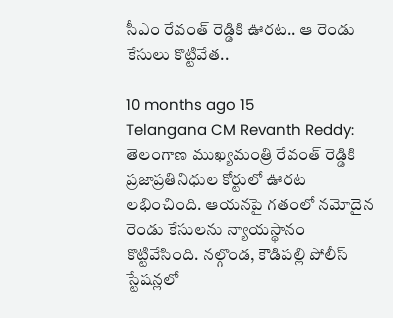సీఎం రేవంత్‌ రెడ్డికి ఊరట.. ఆ రెండు కేసులు కొట్టివేత..

10 months ago 15
Telangana CM Revanth Reddy: తెలంగాణ ముఖ్యమంత్రి రేవంత్ రెడ్డికి ప్రజాప్రతినిధుల కోర్టులో ఊరట లభించింది. ఆయనపై గతంలో నమోదైన రెండు కేసులను న్యాయస్థానం కొట్టివేసింది. నల్గొండ, కౌడిపల్లి పోలీస్ స్టేషన్లలో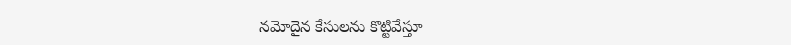నమోదైన కేసులను కొట్టివేస్తూ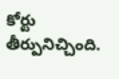కోర్టు తీర్పునిచ్చింది.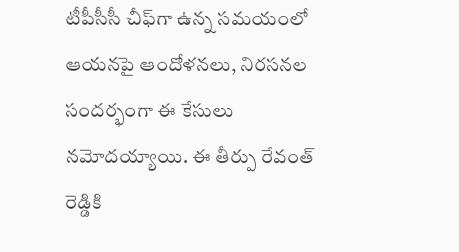టీపీసీసీ చీఫ్‌గా ఉన్న సమయంలో ఆయనపై ఆందోళనలు, నిరసనల సందర్భంగా ఈ కేసులు నమోదయ్యాయి. ఈ తీర్పు రేవంత్ రెడ్డికి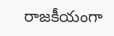రాజకీయంగా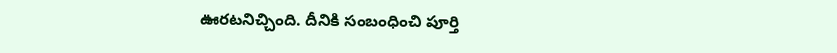ఊరటనిచ్చింది. దీనికి సంబంధించి పూర్తి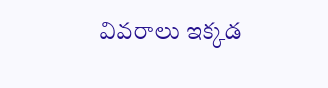వివరాలు ఇక్కడ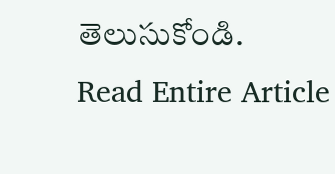తెలుసుకోండి.
Read Entire Article